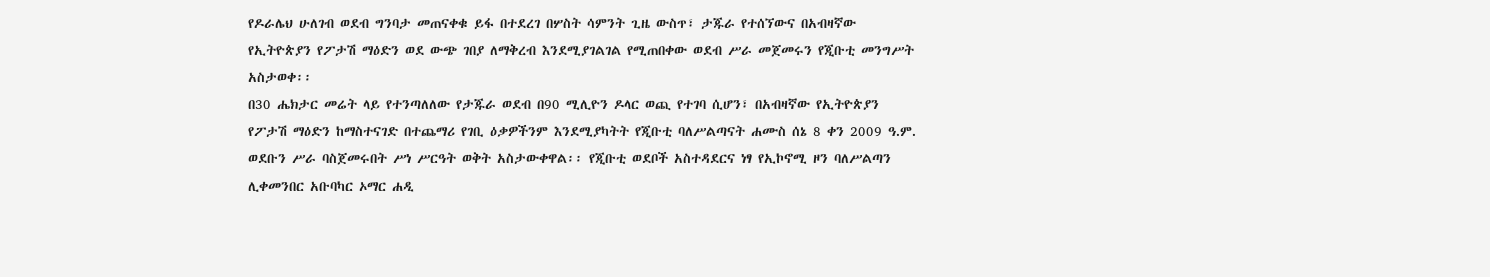የዶራሌህ ሁለገብ ወደብ ግንባታ መጠናቀቁ ይፋ በተደረገ በሦስት ሳምንት ጊዜ ውስጥ፣ ታጁራ የተሰኘውና በአብዛኛው የኢትዮጵያን የፖታሽ ማዕድን ወደ ውጭ ገበያ ለማቅረብ እንደሚያገልገል የሚጠበቀው ወደብ ሥራ መጀመሩን የጂቡቲ መንግሥት አስታወቀ፡፡
በ30 ሔክታር መሬት ላይ የተንጣለለው የታጁራ ወደብ በ90 ሚሊዮን ዶላር ወጪ የተገባ ሲሆን፣ በአብዛኛው የኢትዮጵያን የፖታሽ ማዕድን ከማስተናገድ በተጨማሪ የገቢ ዕቃዎችንም እንደሚያካትት የጂቡቲ ባለሥልጣናት ሐሙስ ሰኔ 8 ቀን 2009 ዓ.ም. ወደቡን ሥራ ባስጀመሩበት ሥነ ሥርዓት ወቅት አስታውቀዋል፡፡ የጂቡቲ ወደቦች አስተዳደርና ነፃ የኢኮኖሚ ዞን ባለሥልጣን ሊቀመንበር አቡባካር ኦማር ሐዲ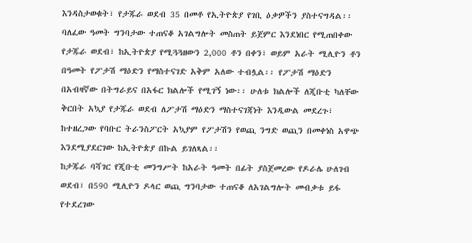እንዳስታወቁት፣ የታጁራ ወደብ 35 በመቶ የኢትዮጵያ የገቢ ዕቃዎችን ያስተናግዳል፡፡
ባለፈው ዓመት ግንባታው ተጠናቆ አገልግሎት መስጠት ይጀምር እንደነበር የሚጠበቀው የታጁራ ወደብ፣ ከኢትዮጵያ የሚጓጓዘውን 2,000 ቶን በቀን፣ ወይም አራት ሚሊዮን ቶን በዓመት የፖታሽ ማዕድን የማስተናገድ አቅም አለው ተብሏል፡፡ የፖታሽ ማዕድን በአብዛኛው በትግራይና በአፋር ክልሎች የሚገኝ ነው፡፡ ሁለቱ ክልሎች ለጂቡቲ ካለቸው ቅርበት አኳያ የታጁራ ወደብ ለፖታሽ ማዕድን ማስተናገጃነት እንዲውል መደረጉ፣ ከተዘረጋው የባቡር ትራንስፖርት አኳያም የፖታሽን የወጪ ንግድ ወጪን በመቀነስ አዋጭ እንደሚያደርገው ከኢትዮጵያ በኩል ይገለጻል፡፡
ከታጁራ ባሻገር የጂቡቲ መንግሥት ከአራት ዓመት በፊት ያስጀመረው የዶራሌ ሁለገብ ወደብ፣ በ590 ሚሊዮን ዶላር ወጪ ግንባታው ተጠናቆ ለአገልግሎት መብቃቱ ይፋ የተደረገው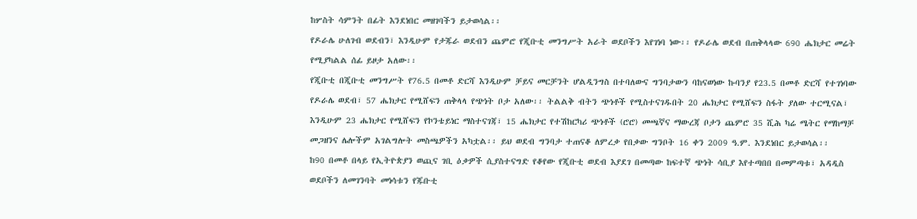ከሦስት ሳምንት በፊት እንደነበር መዘገባችን ይታወሳል፡፡
የዶራሌ ሁለገብ ወደብን፣ እንዲሁም የታጁራ ወደብን ጨምሮ የጂቡቲ መንግሥት አራት ወደቦችን እየገነባ ነው፡፡ የዶራሌ ወደብ በጠቅላላው 690 ሔክታር መሬት የሚያካልል ሰፊ ይዞታ አለው፡፡
የጂቡቲ በጂቡቲ መንግሥት የ76.5 በመቶ ድርሻ እንዲሁም ቻይና መርቻንት ሆልዲንግስ በተባለውና ግንባታውን ባከናወነው ኩባንያ የ23.5 በመቶ ድርሻ የተገነባው የዶራሌ ወደብ፣ 57 ሔክታር የሚሸፍን ጠቅላላ የጭነት ቦታ አለው፡፡ ትልልቅ ብትን ጭነቶች የሚስተናገዱበት 20 ሔክታር የሚሸፍን ስፋት ያለው ተርሚናል፣ እንዲሁም 23 ሔክታር የሚሸፍን የኮንቴይነር ማስተናገጃ፣ 15 ሔክታር የተሽከርካሪ ጭነቶች (ሮሮ) መጫኛና ማውረጃ ቦታን ጨምሮ 35 ሺሕ ካሬ ሜትር የማከማቻ መጋዘንና ሌሎችም አገልግሎት መስጫዎችን አካቷል፡፡ ይህ ወደብ ግንባታ ተጠናቆ ለምረቃ የበቃው ግንቦት 16 ቀን 2009 ዓ.ም. እንደነበር ይታወሳል፡፡
ከ90 በመቶ በላይ የኢትዮጵያን ወጪና ገቢ ዕቃዎች ሲያስተናግድ የቆየው የጂቡቲ ወደብ እያደገ በመጣው ከፍተኛ ጭነት ሳቢያ እየተጣበበ በመምጣቱ፣ አዳዲስ ወደቦችን ለመገንባት መነሳቱን የጁቡቲ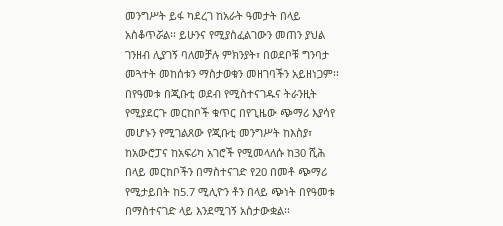መንግሥት ይፋ ካደረገ ከአራት ዓመታት በላይ አስቆጥሯል፡፡ ይሁንና የሚያስፈልገውን መጠን ያህል ገንዘብ ሊያገኝ ባለመቻሉ ምክንያት፣ በወደቦቹ ግንባታ መጓተት መከሰቱን ማስታወቁን መዘገባችን አይዘነጋም፡፡
በየዓመቱ በጂቡቲ ወደብ የሚስተናገዱና ትራንዚት የሚያደርጉ መርከቦች ቁጥር በየጊዜው ጭማሪ እያሳየ መሆኑን የሚገልጸው የጂቡቲ መንግሥት ከእስያ፣ ከአውሮፓና ከአፍሪካ አገሮች የሚመላለሱ ከ30 ሺሕ በላይ መርከቦችን በማስተናገድ የ20 በመቶ ጭማሪ የሚታይበት ከ5.7 ሚሊዮን ቶን በላይ ጭነት በየዓመቱ በማስተናገድ ላይ እንደሚገኝ አስታውቋል፡፡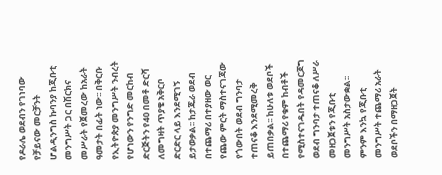የዶራሌ ወደብን የገነባው የቻይናው መርቻንት ሆልዲንግስ ኩባንያ ከጂቡቲ መንግሥት ጋር በሽርክና መሥራት የጀመረው ከአራት ዓመታት በፊት ነው፡፡ በቅርቡ የኢትዮጵያ መንግሥት ንብረት የሆነውን የንግድ መርከብ ድርጅትን የ40 በመቶ ድርሻ ለመግዛት ጥያቄ አቅርቦ ድርድር ላይ እንደሚገኝ ይታወቃል፡፡ ከታጁራ ወደብ በተጨማሪ በተያዘው ወር የጨው ምርት ማስተናገጃው የጎውበት ወደብ ግንባታ ተጠናቆ እንደሚመረቅ ይጠበቃል፡፡ ከሁለቱ ወደቦች በተጨማሪ የቁም ከብቶች የሚስተናገዱበት የዳመርጆግ ወደብ ግንባታ ተጠናቆ ለሥራ መዘጋጀቱን የጂቡቲ መንግሥት አስታውቋል፡፡
ምንም እንኳ የጂቡቲ መንግሥት ተጨማሪ አራት ወደቦችን በማዘጋጀት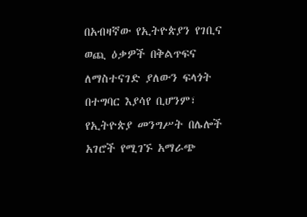በአብዛኛው የኢትዮጵያን የገቢና ወጪ ዕቃዎች በቅልጥፍና ለማስተናገድ ያለውን ፍላጎት በተግባር እያሳየ ቢሆንም፣ የኢትዮጵያ መንግሥት በሌሎች አገሮች የሚገኙ አማራጭ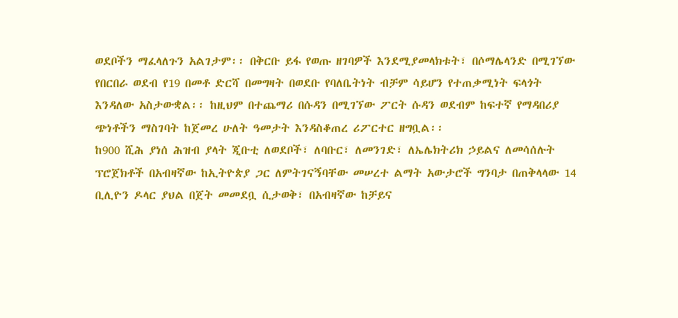ወደቦችን ማፈላለጉን አልገታም፡፡ በቅርቡ ይፋ የወጡ ዘገባዎች እንደሚያመላክቱት፣ በሶማሌላንድ በሚገኘው የበርበራ ወደብ የ19 በመቶ ድርሻ በመግዛት በወደቡ የባለቤትነት ብቻም ሳይሆን የተጠቃሚነት ፍላጎት እንዳለው አስታውቋል፡፡ ከዚህም በተጨማሪ በሱዳን በሚገኘው ፖርት ሱዳን ወደብም ከፍተኛ የማዳበሪያ ጭነቶችን ማስገባት ከጀመረ ሁለት ዓመታት እንዳስቆጠረ ሪፖርተር ዘግቧል፡፡
ከ900 ሺሕ ያነሰ ሕዝብ ያላት ጂቡቲ ለወደቦች፣ ለባቡር፣ ለመንገድ፣ ለኤሌክትሪክ ኃይልና ለመሳሰሉት ፕሮጀክቶች በአብዛኛው ከኢትዮጵያ ጋር ለምትገናኝባቸው መሠረተ ልማት አውታሮች ግንባታ በጠቅላላው 14 ቢሊዮን ዶላር ያህል በጀት መመደቧ ሲታወቅ፣ በአብዛኛው ከቻይና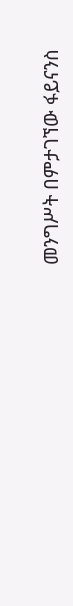መንግሥት በምታገኘው ፋይናንስ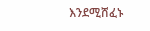እንደሚሸፈኑ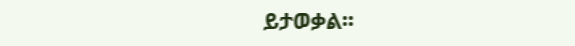ይታወቃል፡፡